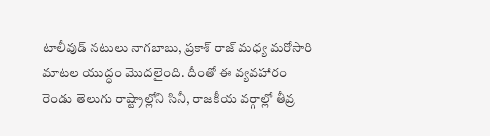టాలీవుడ్ నటులు నాగబాబు, ప్రకాశ్ రాజ్ మధ్య మరోసారి మాటల యుద్ధం మొదలైంది. దీంతో ఈ వ్యవహారం రెండు తెలుగు రాష్ట్రాల్లోని సినీ, రాజకీయ వర్గాల్లో తీవ్ర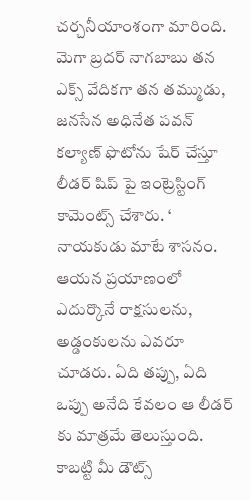చర్చనీయాంశంగా మారింది.
మెగా బ్రదర్ నాగబాబు తన ఎక్స్ వేదికగా తన తమ్ముడు, జనసేన అధినేత పవన్ కల్యాణ్ ఫొటోను షేర్ చేస్తూ లీడర్ షిప్ పై ఇంట్రెస్టింగ్ కామెంట్స్ చేశారు. ‘ నాయకుడు మాటే శాసనం. ఆయన ప్రయాణంలో ఎదుర్కొనే రాక్షసులను, అడ్డంకులను ఎవరూ చూడరు. ఏది తప్పు, ఏది ఒప్పు అనేది కేవలం ఆ లీడర్ కు మాత్రమే తెలుస్తుంది. కాబట్టి మీ డౌట్స్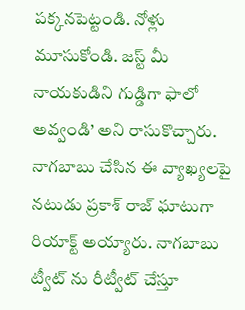పక్కనపెట్టండి. నోళ్లు మూసుకోండి. జస్ట్ మీ నాయకుడిని గుడ్డిగా ఫాలో అవ్వండి’ అని రాసుకొచ్చారు.
నాగబాబు చేసిన ఈ వ్యాఖ్యలపై నటుడు ప్రకాశ్ రాజ్ ఘాటుగా రియాక్ట్ అయ్యారు. నాగబాబు ట్వీట్ ను రీట్వీట్ చేస్తూ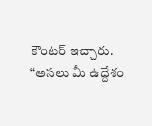కౌంటర్ ఇచ్చారు. “అసలు మీ ఉద్దేశం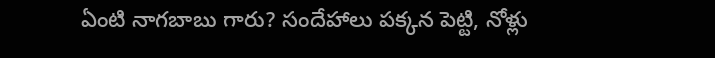ఏంటి నాగబాబు గారు? సందేహాలు పక్కన పెట్టి, నోళ్లు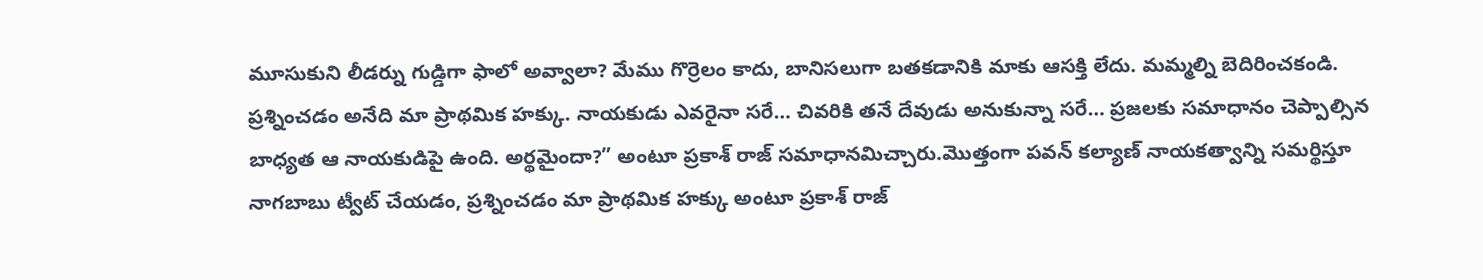మూసుకుని లీడర్ను గుడ్డిగా ఫాలో అవ్వాలా? మేము గొర్రెలం కాదు, బానిసలుగా బతకడానికి మాకు ఆసక్తి లేదు. మమ్మల్ని బెదిరించకండి. ప్రశ్నించడం అనేది మా ప్రాథమిక హక్కు. నాయకుడు ఎవరైనా సరే… చివరికి తనే దేవుడు అనుకున్నా సరే… ప్రజలకు సమాధానం చెప్పాల్సిన బాధ్యత ఆ నాయకుడిపై ఉంది. అర్థమైందా?” అంటూ ప్రకాశ్ రాజ్ సమాధానమిచ్చారు.మొత్తంగా పవన్ కల్యాణ్ నాయకత్వాన్ని సమర్థిస్తూ నాగబాబు ట్వీట్ చేయడం, ప్రశ్నించడం మా ప్రాథమిక హక్కు అంటూ ప్రకాశ్ రాజ్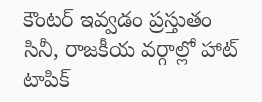కౌంటర్ ఇవ్వడం ప్రస్తుతం సినీ, రాజకీయ వర్గాల్లో హాట్ టాపిక్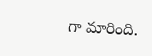గా మారింది.